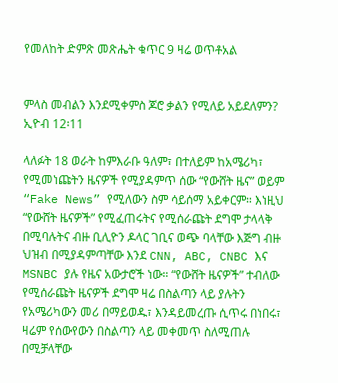የመለከት ድምጽ መጽሔት ቁጥር 9 ዛሬ ወጥቶአል


ምላስ መብልን እንደሚቀምስ ጆሮ ቃልን የሚለይ አይደለምን? ኢዮብ 12፡11

ላለፉት 18 ወራት ከምእራቡ ዓለም፣ በተለይም ከአሜሪካ፣ የሚመነጩትን ዜናዎች የሚያዳምጥ ሰው “የውሸት ዜና” ወይም “Fake News” የሚለውን ስም ሳይሰማ አይቀርም። እነዚህ “የውሸት ዜናዎች” የሚፈጠሩትና የሚሰራጩት ደግሞ ታላላቅ በሚባሉትና ብዙ ቢሊዮን ዶላር ገቢና ወጭ ባላቸው እጅግ ብዙ ህዝብ በሚያዳምጣቸው እንደ CNN, ABC, CNBC እና MSNBC ያሉ የዜና አውታሮች ነው። “የውሸት ዜናዎች” ተብለው የሚሰራጩት ዜናዎች ደግሞ ዛሬ በስልጣን ላይ ያሉትን የአሜሪካውን መሪ በማይወዱ፣ እንዳይመረጡ ሲጥሩ በነበሩ፣ ዛሬም የሰውየውን በስልጣን ላይ መቀመጥ ስለሚጠሉ በሚቻላቸው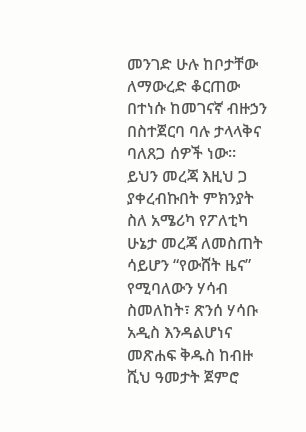መንገድ ሁሉ ከቦታቸው ለማውረድ ቆርጠው በተነሱ ከመገናኛ ብዙኃን በስተጀርባ ባሉ ታላላቅና ባለጸጋ ሰዎች ነው።
ይህን መረጃ እዚህ ጋ ያቀረብኩበት ምክንያት ስለ አሜሪካ የፖለቲካ ሁኔታ መረጃ ለመስጠት ሳይሆን “የውሸት ዜና” የሚባለውን ሃሳብ ስመለከት፣ ጽንሰ ሃሳቡ አዲስ እንዳልሆነና መጽሐፍ ቅዱስ ከብዙ ሺህ ዓመታት ጀምሮ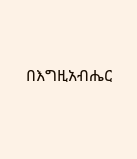በእግዚአብሔር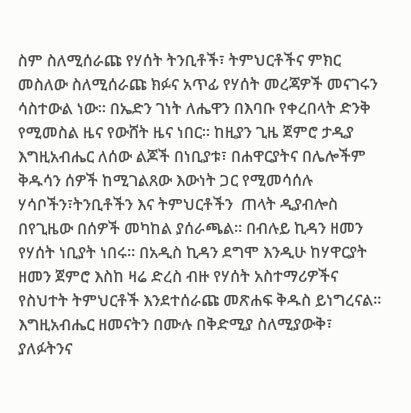ስም ስለሚሰራጩ የሃሰት ትንቢቶች፣ ትምህርቶችና ምክር መስለው ስለሚሰራጩ ክፉና አጥፊ የሃሰት መረጃዎች መናገሩን ሳስተውል ነው። በኤድን ገነት ለሔዋን በእባቡ የቀረበላት ድንቅ የሚመስል ዜና የውሸት ዜና ነበር። ከዚያን ጊዜ ጀምሮ ታዲያ እግዚአብሔር ለሰው ልጆች በነቢያቱ፣ በሐዋርያትና በሌሎችም ቅዱሳን ሰዎች ከሚገልጸው እውነት ጋር የሚመሳሰሉ ሃሳቦችን፣ትንቢቶችን እና ትምህርቶችን  ጠላት ዲያብሎስ በየጊዜው በሰዎች መካከል ያሰራጫል። በብሉይ ኪዳን ዘመን የሃሰት ነቢያት ነበሩ። በአዲስ ኪዳን ደግሞ እንዲሁ ከሃዋርያት ዘመን ጀምሮ እስከ ዛሬ ድረስ ብዙ የሃሰት አስተማሪዎችና የስህተት ትምህርቶች እንደተሰራጩ መጽሐፍ ቅዱስ ይነግረናል። እግዚአብሔር ዘመናትን በሙሉ በቅድሚያ ስለሚያውቅ፣ ያለፉትንና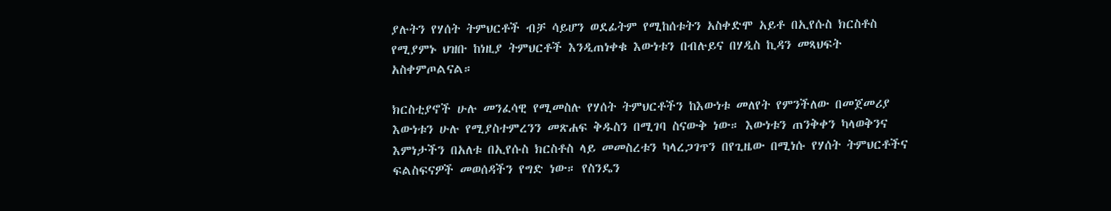ያሉትን የሃሰት ትምህርቶች ብቻ ሳይሆን ወደፊትም የሚከሰቱትን አስቀድሞ አይቶ በኢየሱስ ክርስቶስ የሚያምኑ ህዝቡ ከነዚያ ትምህርቶች እንዲጠነቀቁ እውነቱን በብሉይና በሃዲስ ኪዳን መጻህፍት አስቀምጦልናል።

ክርስቲያኖች ሁሉ መንፈሳዊ የሚመስሉ የሃሰት ትምህርቶችን ከእውነቱ መለየት የምንችለው በመጀመሪያ እውነቱን ሁሉ የሚያስተምረንን መጽሐፍ ቅዱስን በሚገባ ስናውቅ ነው። እውነቱን ጠንቅቀን ካላወቅንና እምነታችን በአለቱ በኢየሱስ ክርስቶስ ላይ መመስረቱን ካላረጋገጥን በየጊዜው በሚነሱ የሃሰት ትምህርቶችና ፍልስፍናዎች መወሰዳችን የግድ ነው። የስንዴን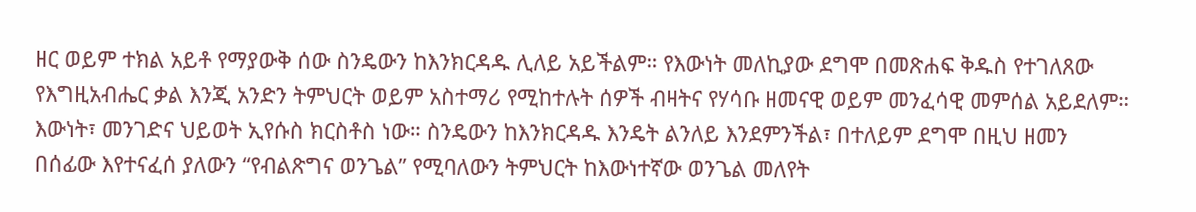ዘር ወይም ተክል አይቶ የማያውቅ ሰው ስንዴውን ከእንክርዳዱ ሊለይ አይችልም። የእውነት መለኪያው ደግሞ በመጽሐፍ ቅዱስ የተገለጸው የእግዚአብሔር ቃል እንጂ አንድን ትምህርት ወይም አስተማሪ የሚከተሉት ሰዎች ብዛትና የሃሳቡ ዘመናዊ ወይም መንፈሳዊ መምሰል አይደለም። እውነት፣ መንገድና ህይወት ኢየሱስ ክርስቶስ ነው። ስንዴውን ከእንክርዳዱ እንዴት ልንለይ እንደምንችል፣ በተለይም ደግሞ በዚህ ዘመን በሰፊው እየተናፈሰ ያለውን “የብልጽግና ወንጌል” የሚባለውን ትምህርት ከእውነተኛው ወንጌል መለየት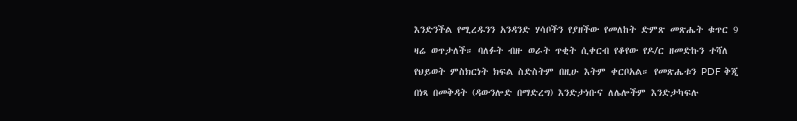እንድንችል የሚረዱንን አንዳንድ ሃሳቦችን የያዘችው የመለከት ድምጽ መጽሔት ቁጥር 9 ዛሬ ወጥታለች። ባለፉት ብዙ ወራት ጥቂት ሲቀርብ የቆየው የዶ/ር ዘመድኩን ተሻለ የህይወት ምስክርነት ክፍል ስድስትም በዚሁ እትም ቀርቦአል። የመጽሔቱን PDF ቅጂ በነጻ በመቅዳት (ዳውንሎድ በማድረግ) እንድታነቡና ለሌሎችም እንድታካፍሉ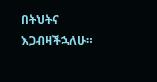በትህትና እጋብዛችኋለሁ።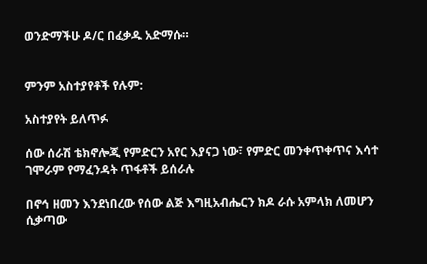ወንድማችሁ ዶ/ር በፈቃዱ አድማሱ።


ምንም አስተያየቶች የሉም:

አስተያየት ይለጥፉ

ሰው ሰራሽ ቴክኖሎጂ የምድርን አየር እያናጋ ነው፣ የምድር መንቀጥቀጥና እሳተ ገሞራም የማፈንዳት ጥፋቶች ይሰራሉ

በኖኅ ዘመን እንደነበረው የሰው ልጅ እግዚአብሔርን ክዶ ራሱ አምላክ ለመሆን ሲቃጣው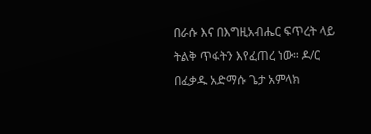በራሱ እና በእግዚአብሔር ፍጥረት ላይ ትልቅ ጥፋትን እየፈጠረ ነው። ዶ/ር በፈቃዱ አድማሱ ጌታ አምላክ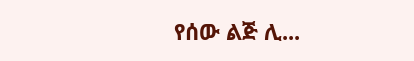የሰው ልጅ ሊ...